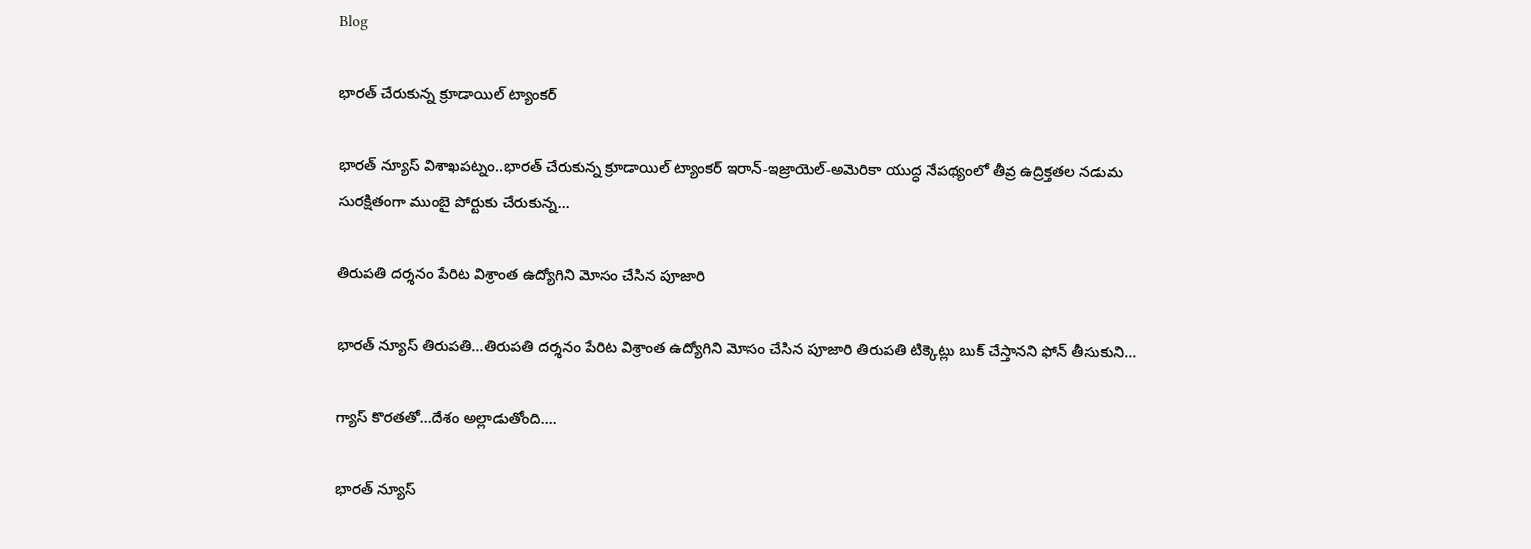Blog

భారత్ చేరుకున్న క్రూడాయిల్ ట్యాంకర్

భారత్ న్యూస్ విశాఖపట్నం..భారత్ చేరుకున్న క్రూడాయిల్ ట్యాంకర్ ఇరాన్-ఇజ్రాయెల్-అమెరికా యుద్ధ నేపథ్యంలో తీవ్ర ఉద్రిక్తతల నడుమ సురక్షితంగా ముంబై పోర్టుకు చేరుకున్న…

తిరుపతి దర్శనం పేరిట విశ్రాంత ఉద్యోగిని మోసం చేసిన పూజారి

భారత్ న్యూస్ తిరుపతి…తిరుపతి దర్శనం పేరిట విశ్రాంత ఉద్యోగిని మోసం చేసిన పూజారి తిరుపతి టిక్కెట్లు బుక్ చేస్తానని ఫోన్ తీసుకుని…

గ్యాస్‌ కొరతతో…దేశం అల్లాడుతోంది….

భారత్ న్యూస్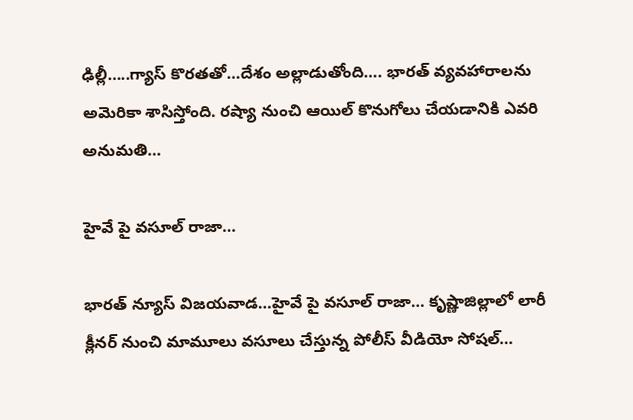ఢిల్లీ…..గ్యాస్‌ కొరతతో…దేశం అల్లాడుతోంది…. భారత్‌ వ్యవహారాలను అమెరికా శాసిస్తోంది. రష్యా నుంచి ఆయిల్‌ కొనుగోలు చేయడానికి ఎవరి అనుమతి…

హైవే పై వసూల్ రాజా…

భారత్ న్యూస్ విజయవాడ…హైవే పై వసూల్ రాజా… కృష్ణాజిల్లాలో లారీ క్లీనర్ నుంచి మామూలు వసూలు చేస్తున్న పోలీస్ వీడియో సోషల్…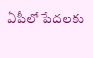ఏపీలో పేదలకు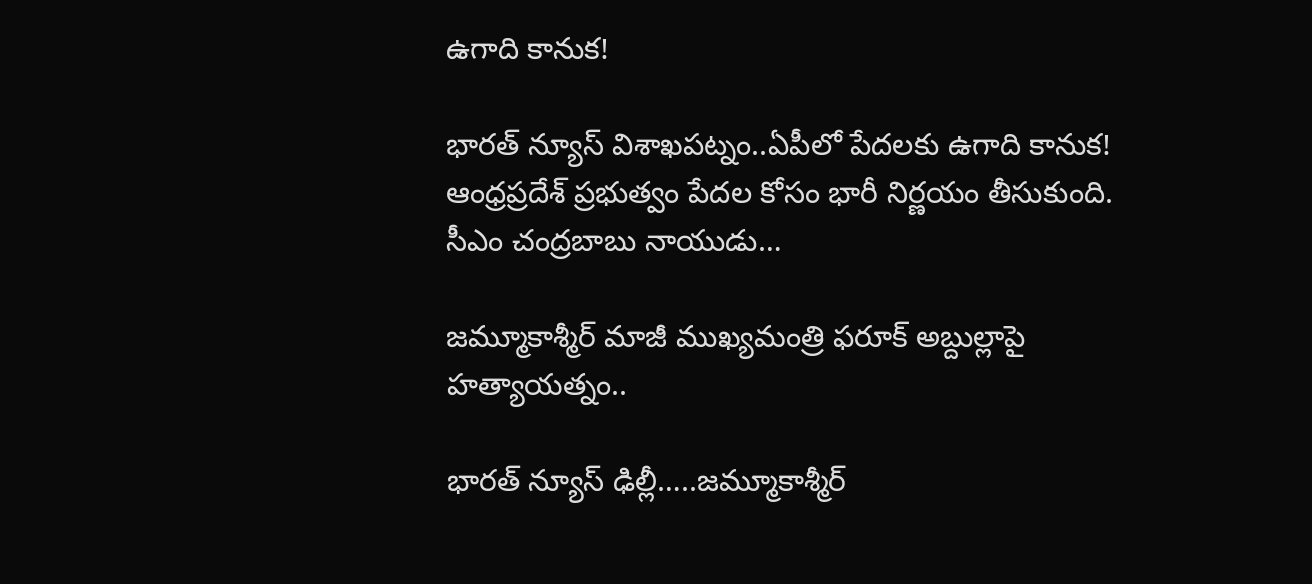ఉగాది కానుక!

భారత్ న్యూస్ విశాఖపట్నం..ఏపీలో పేదలకు ఉగాది కానుక! ఆంధ్రప్రదేశ్ ప్రభుత్వం పేదల కోసం భారీ నిర్ణయం తీసుకుంది. సీఎం చంద్రబాబు నాయుడు…

జమ్మూకాశ్మీర్ మాజీ ముఖ్యమంత్రి ఫరూక్‌ అబ్దుల్లాపై హత్యాయత్నం..

భారత్ న్యూస్ ఢిల్లీ…..జమ్మూకాశ్మీర్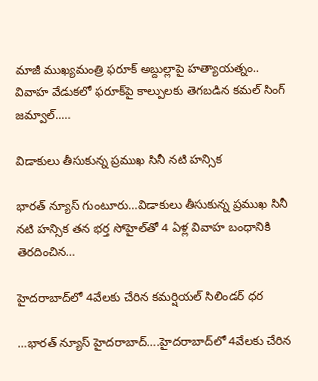మాజీ ముఖ్యమంత్రి ఫరూక్‌ అబ్దుల్లాపై హత్యాయత్నం.. వివాహ వేడుకలో ఫరూక్‌పై కాల్పులకు తెగబడిన కమల్‌ సింగ్‌ జమ్వాల్‌..…

విడాకులు తీసుకున్న ప్రముఖ సినీ నటి హన్సిక

భారత్ న్యూస్ గుంటూరు…విడాకులు తీసుకున్న ప్రముఖ సినీ నటి హన్సిక తన భర్త సోహైల్‌తో 4 ఏళ్ల వివాహ బంధానికి తెరదించిన…

హైద‌రాబాద్‌లో 4వేల‌కు చేరిన క‌మ‌ర్షియ‌ల్ సిలిండ‌ర్ ధ‌ర

…భారత్ న్యూస్ హైదరాబాద్….హైద‌రాబాద్‌లో 4వేల‌కు చేరిన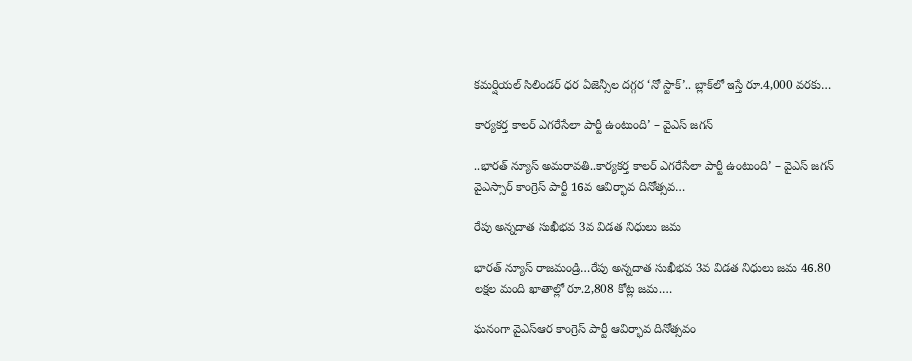క‌మ‌ర్షియ‌ల్ సిలిండ‌ర్ ధ‌ర ఏజెన్సీల దగ్గర ‘నో స్టాక్’.. బ్లాక్‌లో ఇస్తే రూ.4,000 వరకు…

కార్యకర్త కాలర్ ఎగరేసేలా పార్టీ ఉంటుంది’ – వైఎస్‌ జగన్

..భారత్ న్యూస్ అమరావతి..కార్యకర్త కాలర్ ఎగరేసేలా పార్టీ ఉంటుంది’ – వైఎస్‌ జగన్ వైఎస్సార్ కాంగ్రెస్ పార్టీ 16వ ఆవిర్భావ దినోత్సవ…

రేపు అన్నదాత సుఖీభవ 3వ విడత నిధులు జమ

భారత్ న్యూస్ రాజమండ్రి…రేపు అన్నదాత సుఖీభవ 3వ విడత నిధులు జమ 46.80 లక్షల మంది ఖాతాల్లో రూ.2,808 కోట్ల జమ.…

ఘనంగా వైఎస్ఆర కాంగ్రెస్ పార్టీ ఆవిర్భావ దినోత్సవం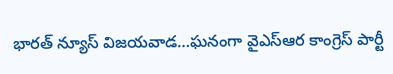భారత్ న్యూస్ విజయవాడ…ఘనంగా వైఎస్ఆర కాంగ్రెస్ పార్టీ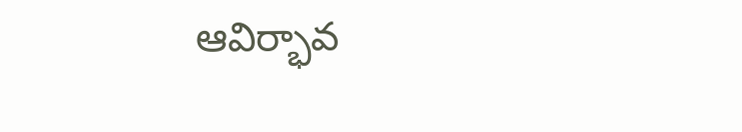ఆవిర్భావ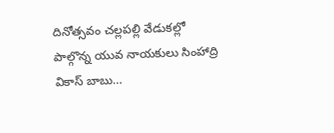దినోత్సవం చల్లపల్లి వేడుకల్లో పాల్గొన్న యువ నాయకులు సింహాద్రి వికాస్ బాబు…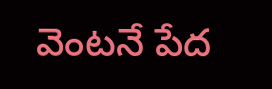వెంటనే పేద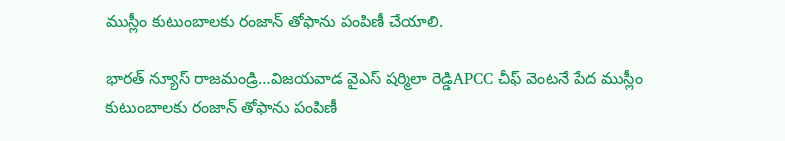ముస్లీం కుటుంబాలకు రంజాన్ తోఫాను పంపిణీ చేయాలి.

భారత్ న్యూస్ రాజమండ్రి…విజయవాడ వైఎస్ షర్మిలా రెడ్డిAPCC చీఫ్ వెంటనే పేద ముస్లీం కుటుంబాలకు రంజాన్ తోఫాను పంపిణీ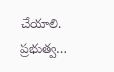చేయాలి. ప్రభుత్వ…